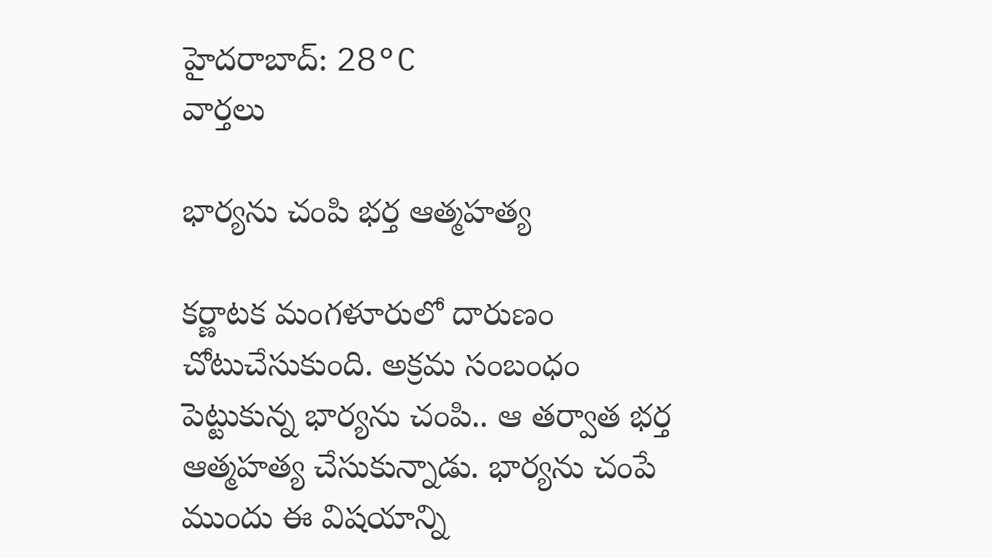హైదరాబాద్: 28°C
వార్తలు

భార్యను చంపి భర్త ఆత్మహత్య

కర్ణాటక మంగళూరులో దారుణం చోటుచేసుకుంది. అక్రమ సంబంధం పెట్టుకున్న భార్యను చంపి.. ఆ తర్వాత భర్త ఆత్మహత్య చేసుకున్నాడు. భార్యను చంపే ముందు ఈ విషయాన్ని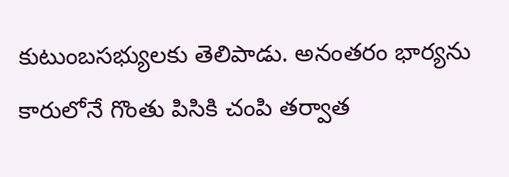కుటుంబసభ్యులకు తెలిపాడు. అనంతరం భార్యను కారులోనే గొంతు పిసికి చంపి తర్వాత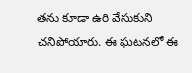తను కూడా ఉరి వేసుకుని చనిపోయారు. ఈ ఘటనలో ఈ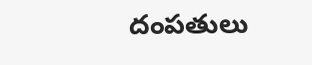దంపతులు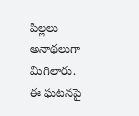పిల్లలు అనాథలుగా మిగిలారు. ఈ ఘటనపై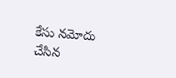కేసు నమోదు చేసిన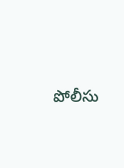పోలీసు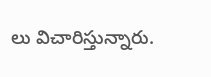లు విచారిస్తున్నారు.